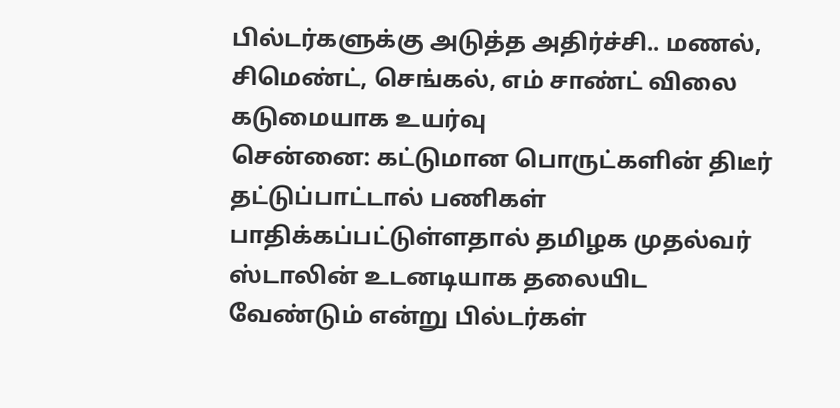பில்டர்களுக்கு அடுத்த அதிர்ச்சி.. மணல், சிமெண்ட், செங்கல், எம் சாண்ட் விலை கடுமையாக உயர்வு
சென்னை: கட்டுமான பொருட்களின் திடீர் தட்டுப்பாட்டால் பணிகள் பாதிக்கப்பட்டுள்ளதால் தமிழக முதல்வர் ஸ்டாலின் உடனடியாக தலையிட வேண்டும் என்று பில்டர்கள்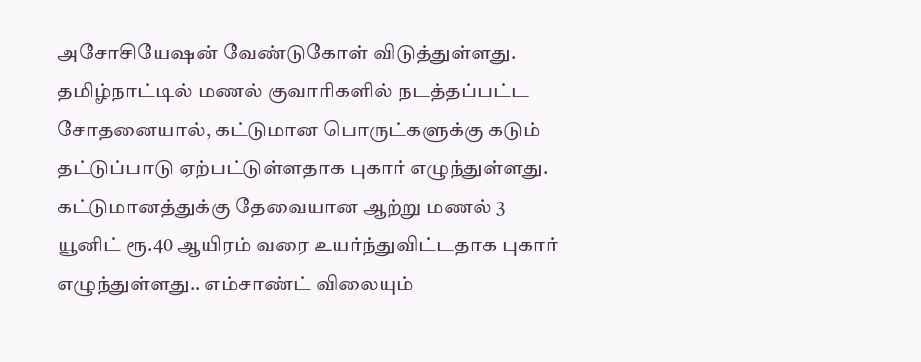அசோசியேஷன் வேண்டுகோள் விடுத்துள்ளது.
தமிழ்நாட்டில் மணல் குவாரிகளில் நடத்தப்பட்ட சோதனையால், கட்டுமான பொருட்களுக்கு கடும் தட்டுப்பாடு ஏற்பட்டுள்ளதாக புகார் எழுந்துள்ளது. கட்டுமானத்துக்கு தேவையான ஆற்று மணல் 3 யூனிட் ரூ.40 ஆயிரம் வரை உயர்ந்துவிட்டதாக புகார் எழுந்துள்ளது.. எம்சாண்ட் விலையும்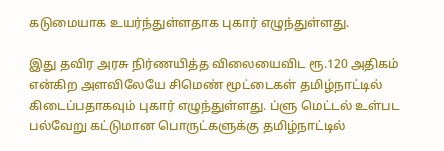கடுமையாக உயர்ந்துள்ளதாக புகார் எழுந்துள்ளது.

இது தவிர அரசு நிர்ணயித்த விலையைவிட ரூ.120 அதிகம் என்கிற அளவிலேயே சிமெண் மூட்டைகள் தமிழ்நாட்டில் கிடைப்பதாகவும் புகார் எழுந்துள்ளது. ப்ளு மெட்டல் உள்பட பல்வேறு கட்டுமான பொருட்களுக்கு தமிழ்நாட்டில்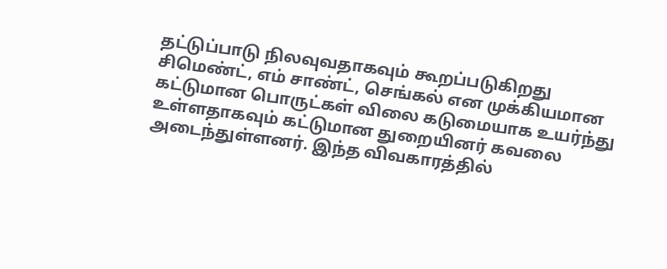தட்டுப்பாடு நிலவுவதாகவும் கூறப்படுகிறது
சிமெண்ட், எம் சாண்ட், செங்கல் என முக்கியமான கட்டுமான பொருட்கள் விலை கடுமையாக உயர்ந்து உள்ளதாகவும் கட்டுமான துறையினர் கவலை அடைந்துள்ளனர். இந்த விவகாரத்தில்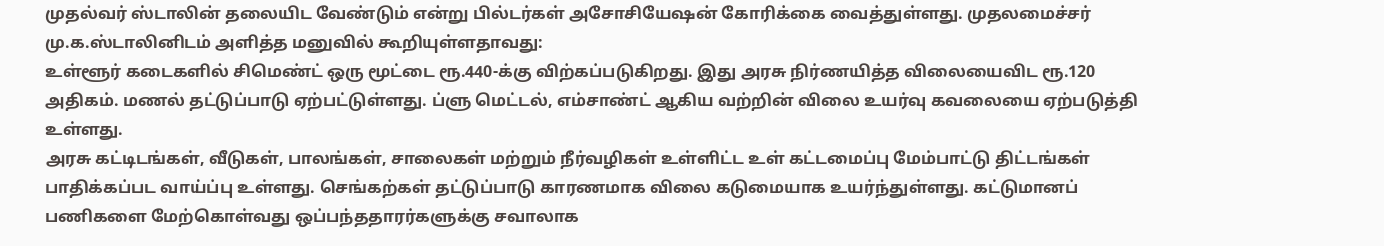முதல்வர் ஸ்டாலின் தலையிட வேண்டும் என்று பில்டர்கள் அசோசியேஷன் கோரிக்கை வைத்துள்ளது. முதலமைச்சர் மு.க.ஸ்டாலினிடம் அளித்த மனுவில் கூறியுள்ளதாவது:
உள்ளூர் கடைகளில் சிமெண்ட் ஒரு மூட்டை ரூ.440-க்கு விற்கப்படுகிறது. இது அரசு நிர்ணயித்த விலையைவிட ரூ.120 அதிகம். மணல் தட்டுப்பாடு ஏற்பட்டுள்ளது. ப்ளு மெட்டல், எம்சாண்ட் ஆகிய வற்றின் விலை உயர்வு கவலையை ஏற்படுத்தி உள்ளது.
அரசு கட்டிடங்கள், வீடுகள், பாலங்கள், சாலைகள் மற்றும் நீர்வழிகள் உள்ளிட்ட உள் கட்டமைப்பு மேம்பாட்டு திட்டங்கள் பாதிக்கப்பட வாய்ப்பு உள்ளது. செங்கற்கள் தட்டுப்பாடு காரணமாக விலை கடுமையாக உயர்ந்துள்ளது. கட்டுமானப் பணிகளை மேற்கொள்வது ஒப்பந்ததாரர்களுக்கு சவாலாக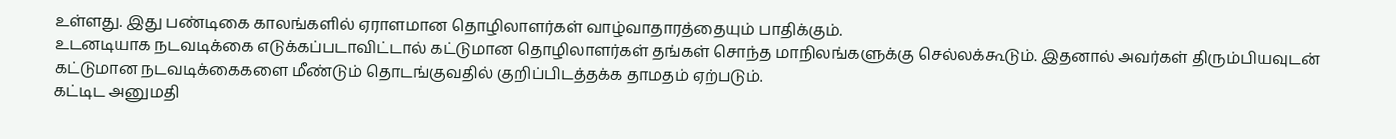உள்ளது. இது பண்டிகை காலங்களில் ஏராளமான தொழிலாளர்கள் வாழ்வாதாரத்தையும் பாதிக்கும்.
உடனடியாக நடவடிக்கை எடுக்கப்படாவிட்டால் கட்டுமான தொழிலாளர்கள் தங்கள் சொந்த மாநிலங்களுக்கு செல்லக்கூடும். இதனால் அவர்கள் திரும்பியவுடன் கட்டுமான நடவடிக்கைகளை மீண்டும் தொடங்குவதில் குறிப்பிடத்தக்க தாமதம் ஏற்படும்.
கட்டிட அனுமதி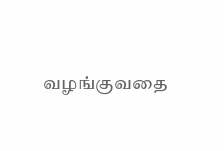வழங்குவதை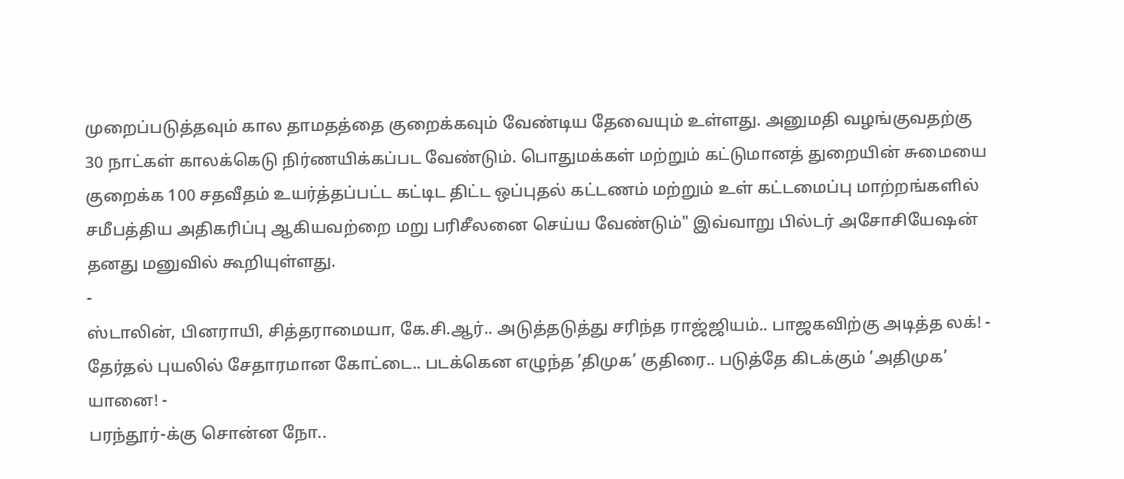முறைப்படுத்தவும் கால தாமதத்தை குறைக்கவும் வேண்டிய தேவையும் உள்ளது. அனுமதி வழங்குவதற்கு 30 நாட்கள் காலக்கெடு நிர்ணயிக்கப்பட வேண்டும். பொதுமக்கள் மற்றும் கட்டுமானத் துறையின் சுமையை குறைக்க 100 சதவீதம் உயர்த்தப்பட்ட கட்டிட திட்ட ஒப்புதல் கட்டணம் மற்றும் உள் கட்டமைப்பு மாற்றங்களில் சமீபத்திய அதிகரிப்பு ஆகியவற்றை மறு பரிசீலனை செய்ய வேண்டும்" இவ்வாறு பில்டர் அசோசியேஷன் தனது மனுவில் கூறியுள்ளது.
-
ஸ்டாலின், பினராயி, சித்தராமையா, கே.சி.ஆர்.. அடுத்தடுத்து சரிந்த ராஜ்ஜியம்.. பாஜகவிற்கு அடித்த லக்! -
தேர்தல் புயலில் சேதாரமான கோட்டை.. படக்கென எழுந்த ’திமுக’ குதிரை.. படுத்தே கிடக்கும் ’அதிமுக’ யானை! -
பரந்தூர்-க்கு சொன்ன நோ..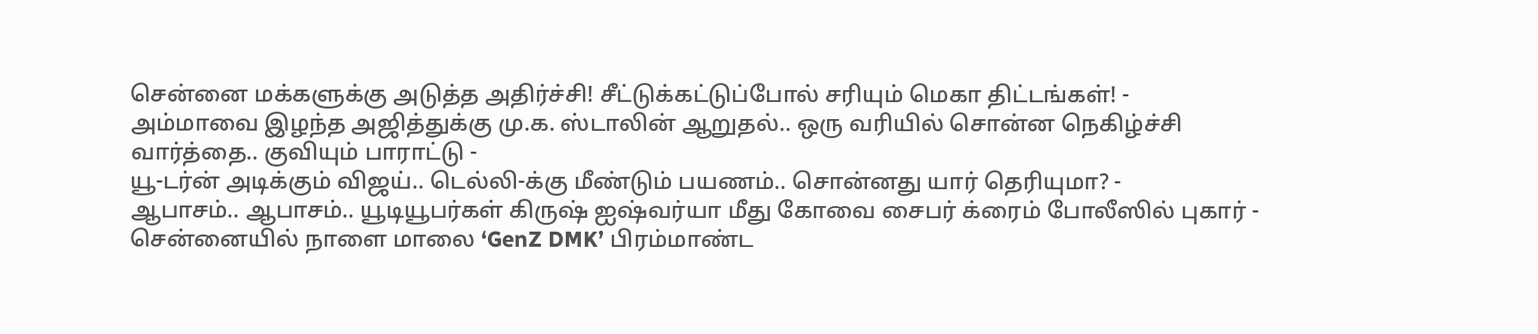சென்னை மக்களுக்கு அடுத்த அதிர்ச்சி! சீட்டுக்கட்டுப்போல் சரியும் மெகா திட்டங்கள்! -
அம்மாவை இழந்த அஜித்துக்கு மு.க. ஸ்டாலின் ஆறுதல்.. ஒரு வரியில் சொன்ன நெகிழ்ச்சி வார்த்தை.. குவியும் பாராட்டு -
யூ-டர்ன் அடிக்கும் விஜய்.. டெல்லி-க்கு மீண்டும் பயணம்.. சொன்னது யார் தெரியுமா? -
ஆபாசம்.. ஆபாசம்.. யூடியூபர்கள் கிருஷ் ஐஷ்வர்யா மீது கோவை சைபர் க்ரைம் போலீஸில் புகார் -
சென்னையில் நாளை மாலை ‘GenZ DMK’ பிரம்மாண்ட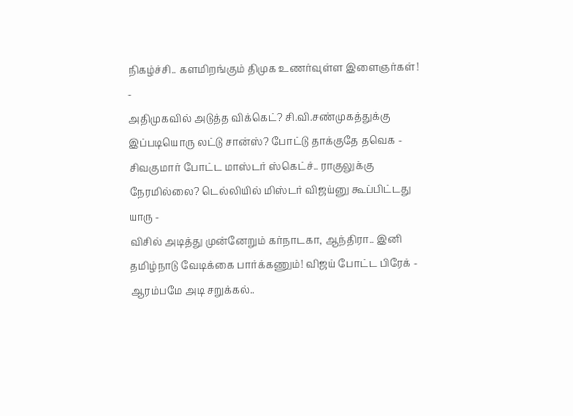நிகழ்ச்சி.. களமிறங்கும் திமுக உணர்வுள்ள இளைஞர்கள்! -
அதிமுகவில் அடுத்த விக்கெட்? சி.வி.சண்முகத்துக்கு இப்படியொரு லட்டு சான்ஸ்? போட்டு தாக்குதே தவெக -
சிவகுமார் போட்ட மாஸ்டர் ஸ்கெட்ச்.. ராகுலுக்கு நேரமில்லை? டெல்லியில் மிஸ்டர் விஜய்னு கூப்பிட்டது யாரு -
விசில் அடித்து முன்னேறும் கர்நாடகா, ஆந்திரா.. இனி தமிழ்நாடு வேடிக்கை பார்க்கணும்! விஜய் போட்ட பிரேக் -
ஆரம்பமே அடி சறுக்கல்..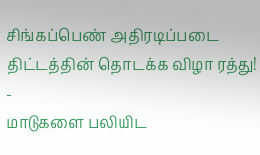சிங்கப்பெண் அதிரடிப்படை திட்டத்தின் தொடக்க விழா ரத்து! -
மாடுகளை பலியிட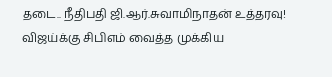தடை.. நீதிபதி ஜி.ஆர்.சுவாமிநாதன் உத்தரவு! விஜய்க்கு சிபிஎம் வைத்த முக்கிய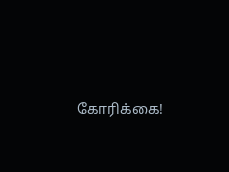கோரிக்கை!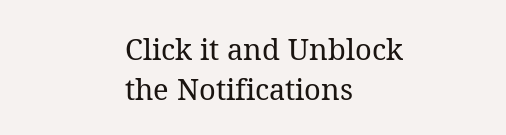Click it and Unblock the Notifications